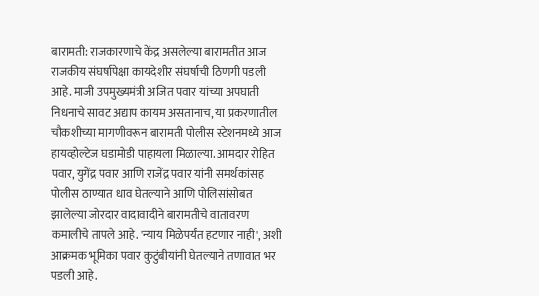बारामती: राजकारणाचे केंद्र असलेल्या बारामतीत आज राजकीय संघर्षापेक्षा कायदेशीर संघर्षाची ठिणगी पडली आहे. माजी उपमुख्यमंत्री अजित पवार यांच्या अपघाती निधनाचे सावट अद्याप कायम असतानाच, या प्रकरणातील चौकशीच्या मागणीवरून बारामती पोलीस स्टेशनमध्ये आज हायव्होल्टेज घडामोडी पाहायला मिळाल्या. आमदार रोहित पवार, युगेंद्र पवार आणि राजेंद्र पवार यांनी समर्थकांसह पोलीस ठाण्यात धाव घेतल्याने आणि पोलिसांसोबत झालेल्या जोरदार वादावादीने बारामतीचे वातावरण कमालीचे तापले आहे. 'न्याय मिळेपर्यंत हटणार नाही', अशी आक्रमक भूमिका पवार कुटुंबीयांनी घेतल्याने तणावात भर पडली आहे.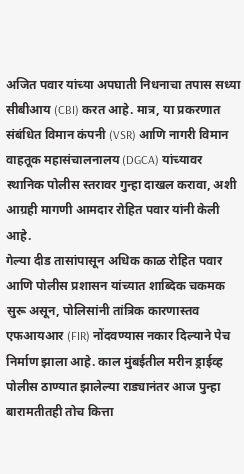अजित पवार यांच्या अपघाती निधनाचा तपास सध्या सीबीआय (CBI) करत आहे. मात्र, या प्रकरणात संबंधित विमान कंपनी (VSR) आणि नागरी विमान वाहतूक महासंचालनालय (DGCA) यांच्यावर स्थानिक पोलीस स्तरावर गुन्हा दाखल करावा, अशी आग्रही मागणी आमदार रोहित पवार यांनी केली आहे.
गेल्या दीड तासांपासून अधिक काळ रोहित पवार आणि पोलीस प्रशासन यांच्यात शाब्दिक चकमक सुरू असून, पोलिसांनी तांत्रिक कारणास्तव एफआयआर (FIR) नोंदवण्यास नकार दिल्याने पेच निर्माण झाला आहे. काल मुंबईतील मरीन ड्राईव्ह पोलीस ठाण्यात झालेल्या राड्यानंतर आज पुन्हा बारामतीतही तोच कित्ता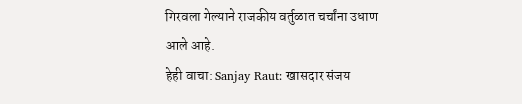गिरवला गेल्याने राजकीय वर्तुळात चर्चांना उधाण आले आहे.
हेही वाचा: Sanjay Raut: खासदार संजय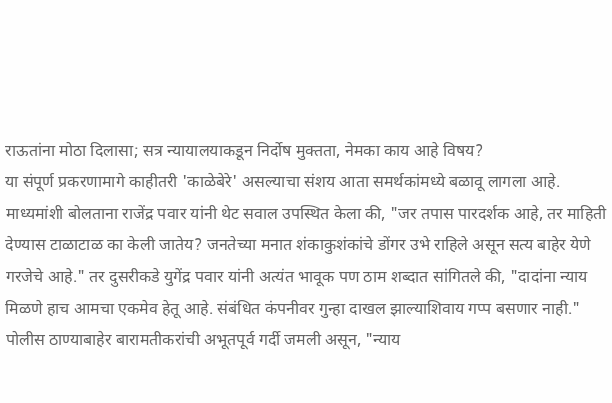राऊतांना मोठा दिलासा; सत्र न्यायालयाकडून निर्दोष मुक्तता, नेमका काय आहे विषय?
या संपूर्ण प्रकरणामागे काहीतरी 'काळेबेरे' असल्याचा संशय आता समर्थकांमध्ये बळावू लागला आहे. माध्यमांशी बोलताना राजेंद्र पवार यांनी थेट सवाल उपस्थित केला की, "जर तपास पारदर्शक आहे, तर माहिती देण्यास टाळाटाळ का केली जातेय? जनतेच्या मनात शंकाकुशंकांचे डोंगर उभे राहिले असून सत्य बाहेर येणे गरजेचे आहे." तर दुसरीकडे युगेंद्र पवार यांनी अत्यंत भावूक पण ठाम शब्दात सांगितले की, "दादांना न्याय मिळणे हाच आमचा एकमेव हेतू आहे. संबंधित कंपनीवर गुन्हा दाखल झाल्याशिवाय गप्प बसणार नाही."
पोलीस ठाण्याबाहेर बारामतीकरांची अभूतपूर्व गर्दी जमली असून, "न्याय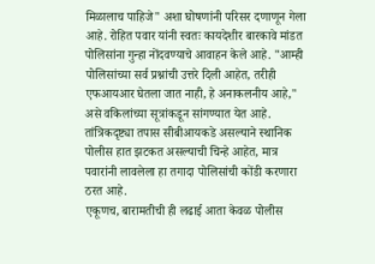मिळालाच पाहिजे" अशा घोषणांनी परिसर दणाणून गेला आहे. रोहित पवार यांनी स्वतः कायदेशीर बारकावे मांडत पोलिसांना गुन्हा नोंदवण्याचे आवाहन केले आहे. "आम्ही पोलिसांच्या सर्व प्रश्नांची उत्तरे दिली आहेत, तरीही एफआयआर घेतला जात नाही, हे अनाकलनीय आहे," असे वकिलांच्या सूत्रांकडून सांगण्यात येत आहे. तांत्रिकदृष्ट्या तपास सीबीआयकडे असल्याने स्थानिक पोलीस हात झटकत असल्याची चिन्हे आहेत, मात्र पवारांनी लावलेला हा तगादा पोलिसांची कोंडी करणारा ठरत आहे.
एकूणच, बारामतीची ही लढाई आता केवळ पोलीस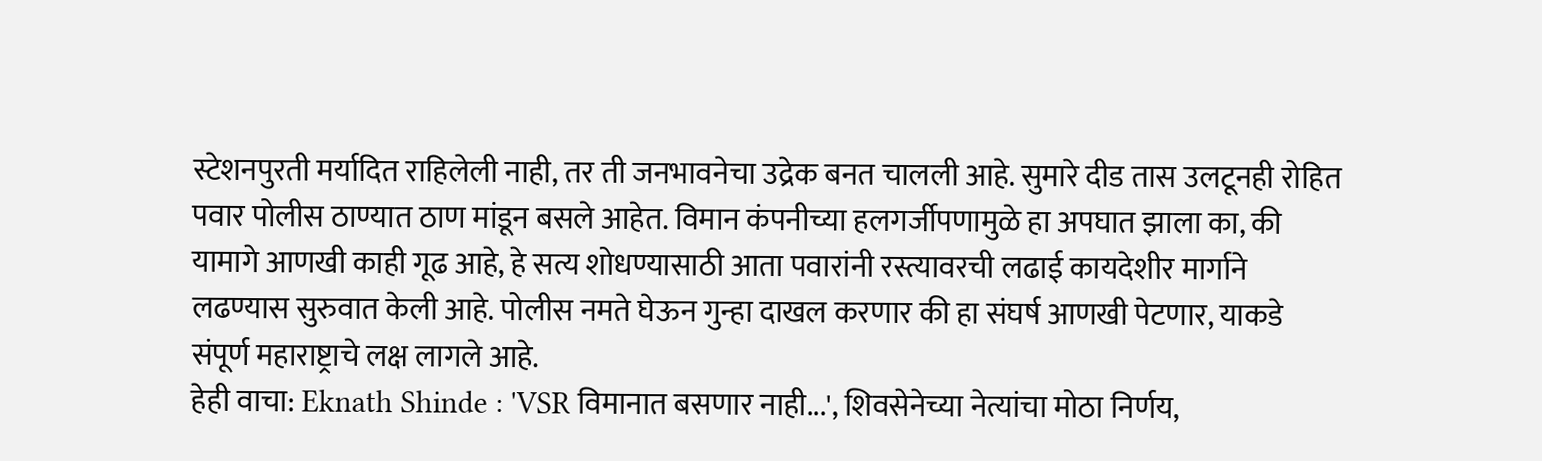स्टेशनपुरती मर्यादित राहिलेली नाही, तर ती जनभावनेचा उद्रेक बनत चालली आहे. सुमारे दीड तास उलटूनही रोहित पवार पोलीस ठाण्यात ठाण मांडून बसले आहेत. विमान कंपनीच्या हलगर्जीपणामुळे हा अपघात झाला का, की यामागे आणखी काही गूढ आहे, हे सत्य शोधण्यासाठी आता पवारांनी रस्त्यावरची लढाई कायदेशीर मार्गाने लढण्यास सुरुवात केली आहे. पोलीस नमते घेऊन गुन्हा दाखल करणार की हा संघर्ष आणखी पेटणार, याकडे संपूर्ण महाराष्ट्राचे लक्ष लागले आहे.
हेही वाचा: Eknath Shinde : 'VSR विमानात बसणार नाही...', शिवसेनेच्या नेत्यांचा मोठा निर्णय,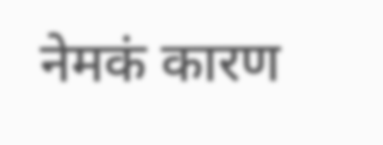नेमकं कारण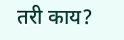तरी काय?